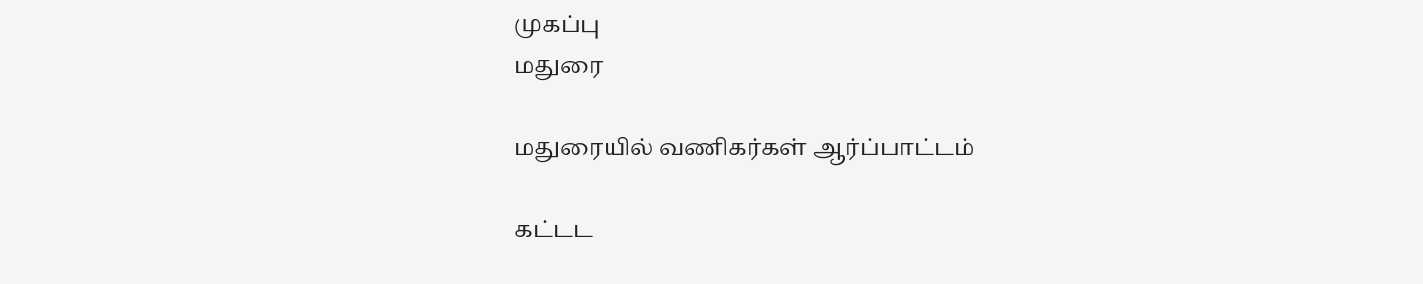முகப்பு
மதுரை

மதுரையில் வணிகர்கள் ஆர்ப்பாட்டம்

கட்டட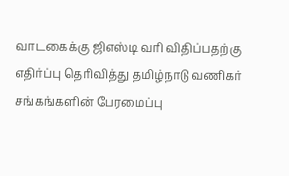வாடகைக்கு ஜிஎஸ்டி வரி விதிப்பதற்கு எதிர்ப்பு தெரிவித்து தமிழ்நாடு வணிகர் சங்கங்களின் பேரமைப்பு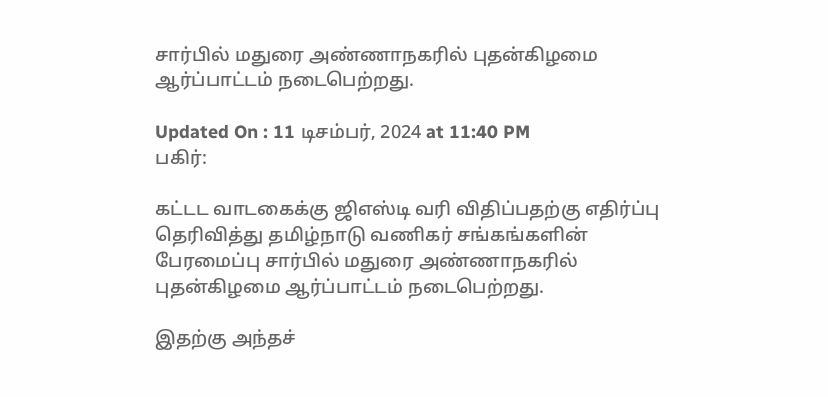சார்பில் மதுரை அண்ணாநகரில் புதன்கிழமை ஆர்ப்பாட்டம் நடைபெற்றது.

Updated On : 11 டிசம்பர், 2024 at 11:40 PM
பகிர்:

கட்டட வாடகைக்கு ஜிஎஸ்டி வரி விதிப்பதற்கு எதிர்ப்பு தெரிவித்து தமிழ்நாடு வணிகர் சங்கங்களின் பேரமைப்பு சார்பில் மதுரை அண்ணாநகரில் புதன்கிழமை ஆர்ப்பாட்டம் நடைபெற்றது.

இதற்கு அந்தச்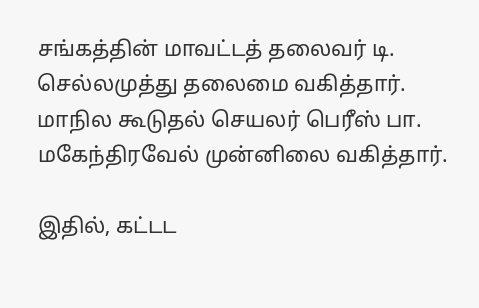சங்கத்தின் மாவட்டத் தலைவர் டி. செல்லமுத்து தலைமை வகித்தார். மாநில கூடுதல் செயலர் பெரீஸ் பா. மகேந்திரவேல் முன்னிலை வகித்தார்.

இதில், கட்டட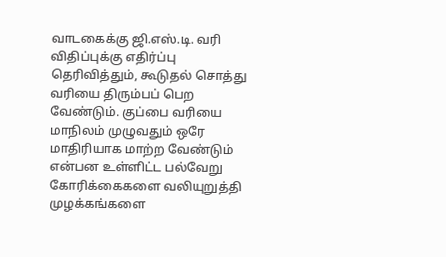வாடகைக்கு ஜி.எஸ்.டி. வரி விதிப்புக்கு எதிர்ப்பு தெரிவித்தும், கூடுதல் சொத்து வரியை திரும்பப் பெற வேண்டும். குப்பை வரியை மாநிலம் முழுவதும் ஒரே மாதிரியாக மாற்ற வேண்டும் என்பன உள்ளிட்ட பல்வேறு கோரிக்கைகளை வலியுறுத்தி முழக்கங்களை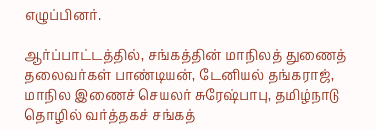எழுப்பினர்.

ஆர்ப்பாட்டத்தில், சங்கத்தின் மாநிலத் துணைத் தலைவர்கள் பாண்டியன், டேனியல் தங்கராஜ், மாநில இணைச் செயலர் சுரேஷ்பாபு, தமிழ்நாடு தொழில் வர்த்தகச் சங்கத்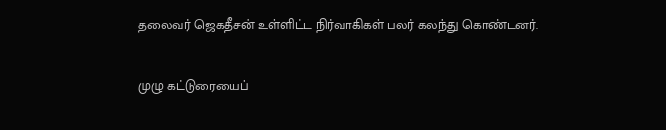தலைவர் ஜெகதீசன் உள்ளிட்ட நிர்வாகிகள் பலர் கலந்து கொண்டனர்.

முழு கட்டுரையைப்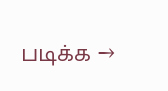படிக்க →